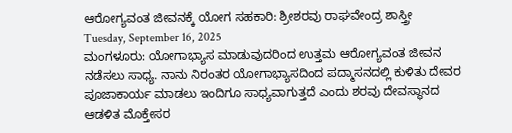ಆರೋಗ್ಯವಂತ ಜೀವನಕ್ಕೆ ಯೋಗ ಸಹಕಾರಿ: ಶ್ರೀಶರವು ರಾಘವೇಂದ್ರ ಶಾಸ್ತ್ರೀ
Tuesday, September 16, 2025
ಮಂಗಳೂರು: ಯೋಗಾಭ್ಯಾಸ ಮಾಡುವುದರಿಂದ ಉತ್ತಮ ಆರೋಗ್ಯವಂತ ಜೀವನ ನಡೆಸಲು ಸಾಧ್ಯ. ನಾನು ನಿರಂತರ ಯೋಗಾಭ್ಯಾಸದಿಂದ ಪದ್ಮಾಸನದಲ್ಲಿ ಕುಳಿತು ದೇವರ ಪೂಜಾಕಾರ್ಯ ಮಾಡಲು ಇಂದಿಗೂ ಸಾಧ್ಯವಾಗುತ್ತದೆ ಎಂದು ಶರವು ದೇವಸ್ಥಾನದ ಆಡಳಿತ ಮೊಕ್ತೇಸರ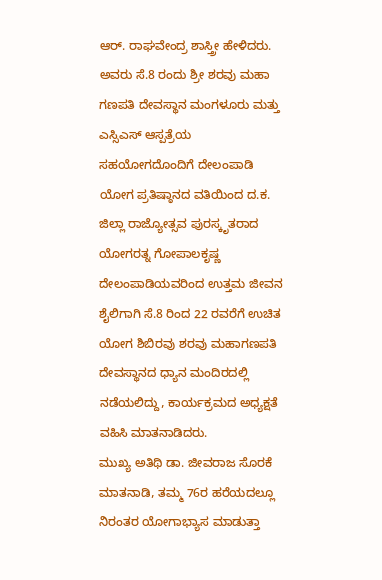ಆರ್. ರಾಘವೇಂದ್ರ ಶಾಸ್ತ್ರೀ ಹೇಳಿದರು.
ಅವರು ಸೆ.8 ರಂದು ಶ್ರೀ ಶರವು ಮಹಾ ಗಣಪತಿ ದೇವಸ್ಥಾನ ಮಂಗಳೂರು ಮತ್ತು ಎಸ್ಸಿಎಸ್ ಆಸ್ಪತ್ರೆಯ ಸಹಯೋಗದೊಂದಿಗೆ ದೇಲಂಪಾಡಿ ಯೋಗ ಪ್ರತಿಷ್ಠಾನದ ವತಿಯಿಂದ ದ.ಕ. ಜಿಲ್ಲಾ ರಾಜ್ಯೋತ್ಸವ ಪುರಸ್ಕೃತರಾದ ಯೋಗರತ್ನ ಗೋಪಾಲಕೃಷ್ಣ ದೇಲಂಪಾಡಿಯವರಿಂದ ಉತ್ತಮ ಜೀವನ ಶೈಲಿಗಾಗಿ ಸೆ.8 ರಿಂದ 22 ರವರೆಗೆ ಉಚಿತ ಯೋಗ ಶಿಬಿರವು ಶರವು ಮಹಾಗಣಪತಿ ದೇವಸ್ಥಾನದ ಧ್ಯಾನ ಮಂದಿರದಲ್ಲಿ ನಡೆಯಲಿದ್ದು, ಕಾರ್ಯಕ್ರಮದ ಅಧ್ಯಕ್ಷತೆ ವಹಿಸಿ ಮಾತನಾಡಿದರು.
ಮುಖ್ಯ ಅತಿಥಿ ಡಾ. ಜೀವರಾಜ ಸೊರಕೆ ಮಾತನಾಡಿ, ತಮ್ಮ 76ರ ಹರೆಯದಲ್ಲೂ ನಿರಂತರ ಯೋಗಾಭ್ಯಾಸ ಮಾಡುತ್ತಾ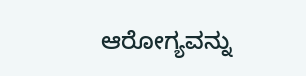ಆರೋಗ್ಯವನ್ನು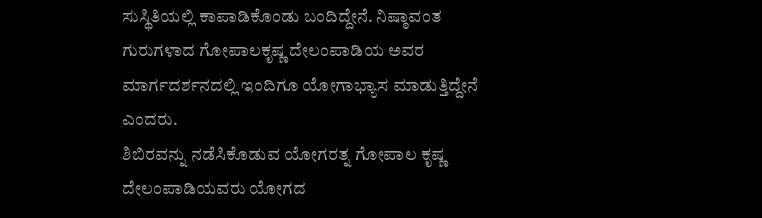ಸುಸ್ಥಿತಿಯಲ್ಲಿ ಕಾಪಾಡಿಕೊಂಡು ಬಂದಿದ್ದೇನೆ. ನಿಷ್ಠಾವಂತ ಗುರುಗಳಾದ ಗೋಪಾಲಕೃಷ್ಣ ದೇಲಂಪಾಡಿಯ ಅವರ ಮಾರ್ಗದರ್ಶನದಲ್ಲಿ ಇಂದಿಗೂ ಯೋಗಾಭ್ಯಾಸ ಮಾಡುತ್ತಿದ್ದೇನೆ ಎಂದರು.
ಶಿಬಿರವನ್ನು ನಡೆಸಿಕೊಡುವ ಯೋಗರತ್ನ ಗೋಪಾಲ ಕೃಷ್ಣ ದೇಲಂಪಾಡಿಯವರು ಯೋಗದ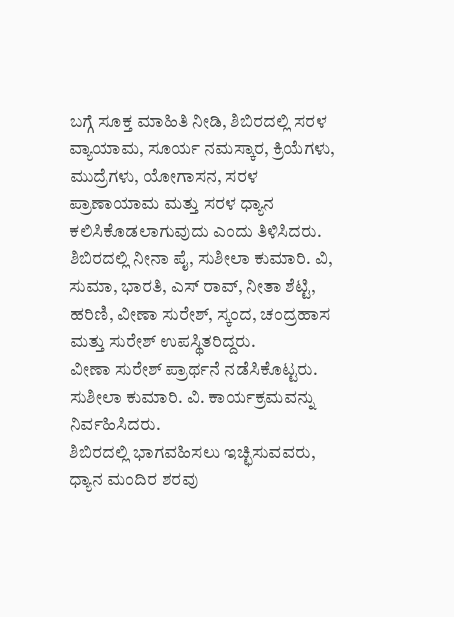ಬಗ್ಗೆ ಸೂಕ್ತ ಮಾಹಿತಿ ನೀಡಿ, ಶಿಬಿರದಲ್ಲಿ ಸರಳ ವ್ಯಾಯಾಮ, ಸೂರ್ಯ ನಮಸ್ಕಾರ, ಕ್ರಿಯೆಗಳು, ಮುದ್ರೆಗಳು, ಯೋಗಾಸನ, ಸರಳ ಪ್ರಾಣಾಯಾಮ ಮತ್ತು ಸರಳ ಧ್ಯಾನ ಕಲಿಸಿಕೊಡಲಾಗುವುದು ಎಂದು ತಿಳಿಸಿದರು.
ಶಿಬಿರದಲ್ಲಿ ನೀನಾ ಪೈ, ಸುಶೀಲಾ ಕುಮಾರಿ. ವಿ, ಸುಮಾ, ಭಾರತಿ, ಎಸ್ ರಾವ್, ನೀತಾ ಶೆಟ್ಟಿ, ಹರಿಣಿ, ವೀಣಾ ಸುರೇಶ್, ಸ್ಕಂದ, ಚಂದ್ರಹಾಸ ಮತ್ತು ಸುರೇಶ್ ಉಪಸ್ಥಿತರಿದ್ದರು.
ವೀಣಾ ಸುರೇಶ್ ಪ್ರಾರ್ಥನೆ ನಡೆಸಿಕೊಟ್ಟರು. ಸುಶೀಲಾ ಕುಮಾರಿ. ವಿ. ಕಾರ್ಯಕ್ರಮವನ್ನು ನಿರ್ವಹಿಸಿದರು.
ಶಿಬಿರದಲ್ಲಿ ಭಾಗವಹಿಸಲು ಇಚ್ಛಿಸುವವರು, ಧ್ಯಾನ ಮಂದಿರ ಶರವು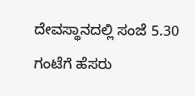ದೇವಸ್ಥಾನದಲ್ಲಿ ಸಂಜೆ 5.30 ಗಂಟೆಗೆ ಹೆಸರು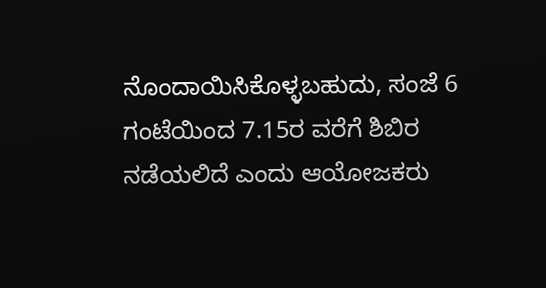ನೊಂದಾಯಿಸಿಕೊಳ್ಳಬಹುದು, ಸಂಜೆ 6 ಗಂಟೆಯಿಂದ 7.15ರ ವರೆಗೆ ಶಿಬಿರ ನಡೆಯಲಿದೆ ಎಂದು ಆಯೋಜಕರು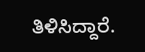ತಿಳಿಸಿದ್ದಾರೆ.